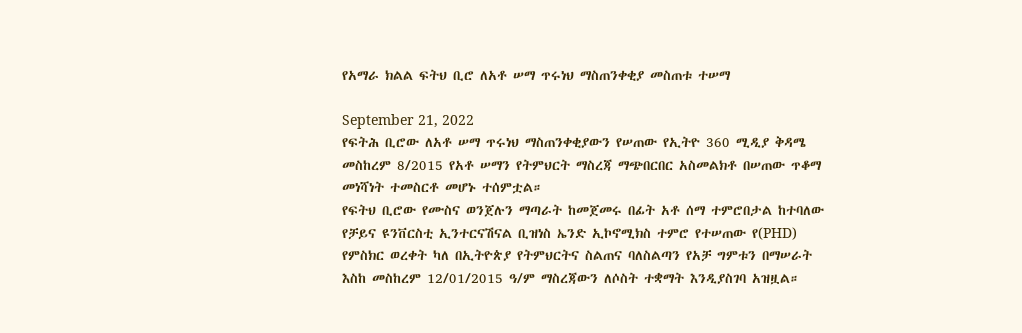የአማራ ክልል ፍትህ ቢሮ ለአቶ ሠማ ጥሩነህ ማስጠንቀቂያ መስጠቱ ተሠማ

September 21, 2022
የፍትሕ ቢሮው ለአቶ ሠማ ጥሩነህ ማስጠንቀቂያውን የሠጠው የኢትዮ 360 ሚዲያ ቅዳሜ መስከረም 8/2015 የአቶ ሠማን የትምህርት ማስረጃ ማጭበርበር አስመልክቶ በሠጠው ጥቆማ መነሻነት ተመስርቶ መሆኑ ተሰምቷል።
የፍትህ ቢሮው የሙስና ወንጀሉን ማጣራት ከመጀመሩ በፊት አቶ ሰማ ተምሮበታል ከተባለው የቻይና ዩንቨርስቲ ኢንተርናሽናል ቢዝነስ ኤንድ ኢኮኖሚክስ ተምሮ የተሠጠው የ(PHD) የምስክር ወረቀት ካለ በኢትዮጵያ የትምህርትና ስልጠና ባለስልጣን የአቻ ግምቱን በማሠራት እስከ መስከረም 12/01/2015 ዓ/ም ማስረጃውን ለሶስት ተቋማት እንዲያስገባ አዝዟል።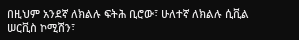በዚህም አንደኛ ለክልሉ ፍትሕ ቢሮው፣ ሁለተኛ ለክልሉ ሲቪል ሠርቪስ ኮሚሽን፣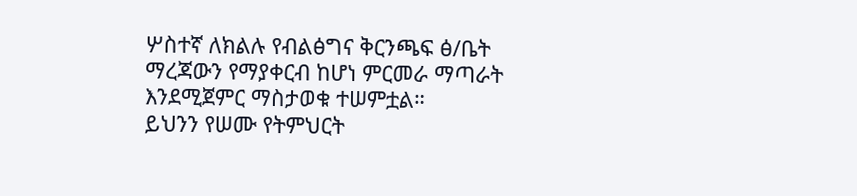ሦስተኛ ለክልሉ የብልፅግና ቅርንጫፍ ፅ/ቤት ማረጃውን የማያቀርብ ከሆነ ምርመራ ማጣራት እንደሚጀምር ማስታወቁ ተሠምቷል።
ይህንን የሠሙ የትምህርት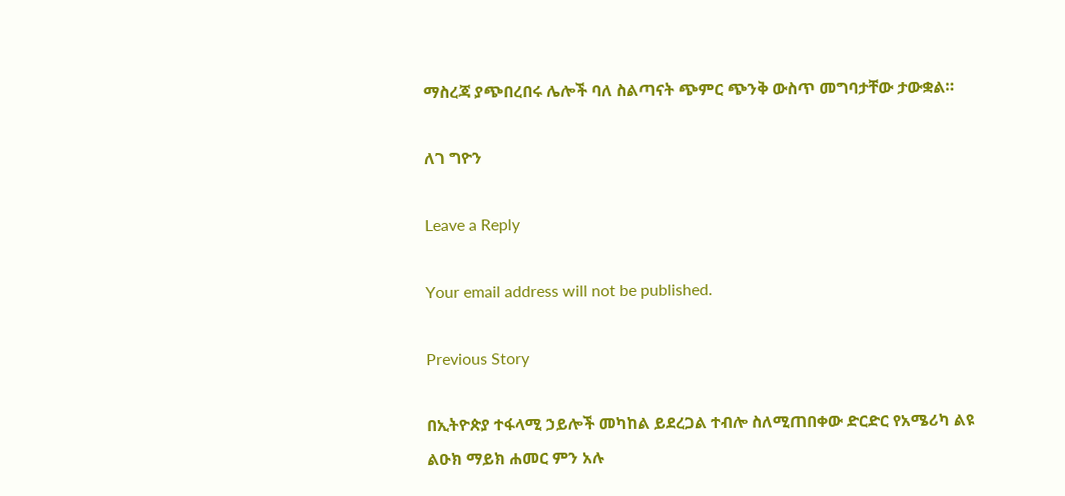ማስረጃ ያጭበረበሩ ሌሎች ባለ ስልጣናት ጭምር ጭንቅ ውስጥ መግባታቸው ታውቋል።

ለገ ግዮን

Leave a Reply

Your email address will not be published.

Previous Story

በኢትዮጵያ ተፋላሚ ኃይሎች መካከል ይደረጋል ተብሎ ስለሚጠበቀው ድርድር የአሜሪካ ልዩ ልዑክ ማይክ ሐመር ምን አሉ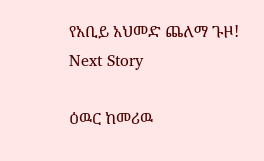የአቢይ አህመድ ጨለማ ጉዞ!
Next Story

ዕዉር ከመሪዉ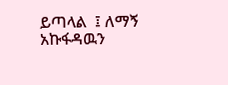ይጣላል  ፤ ለማኝ አኩፋዳዉን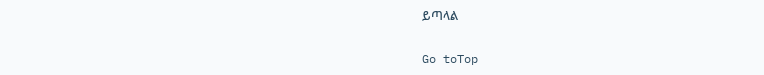ይጣላል

Go toTop